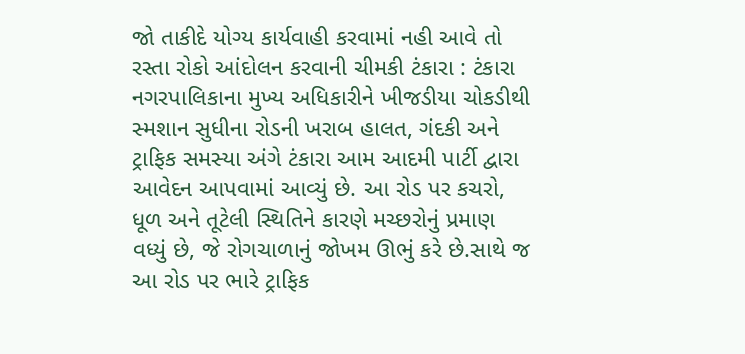જો તાકીદે યોગ્ય કાર્યવાહી કરવામાં નહી આવે તો રસ્તા રોકો આંદોલન કરવાની ચીમકી ટંકારા : ટંકારા નગરપાલિકાના મુખ્ય અધિકારીને ખીજડીયા ચોકડીથી સ્મશાન સુધીના રોડની ખરાબ હાલત, ગંદકી અને ટ્રાફિક સમસ્યા અંગે ટંકારા આમ આદમી પાર્ટી દ્વારા આવેદન આપવામાં આવ્યું છે. આ રોડ પર કચરો, ધૂળ અને તૂટેલી સ્થિતિને કારણે મચ્છરોનું પ્રમાણ વધ્યું છે, જે રોગચાળાનું જોખમ ઊભું કરે છે.સાથે જ આ રોડ પર ભારે ટ્રાફિક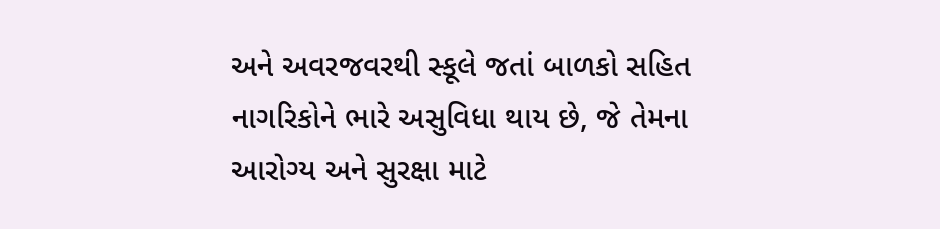અને અવરજવરથી સ્કૂલે જતાં બાળકો સહિત નાગરિકોને ભારે અસુવિધા થાય છે, જે તેમના આરોગ્ય અને સુરક્ષા માટે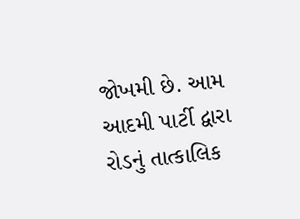જોખમી છે. આમ આદમી પાર્ટી દ્વારા રોડનું તાત્કાલિક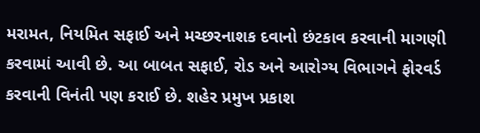મરામત, નિયમિત સફાઈ અને મચ્છરનાશક દવાનો છંટકાવ કરવાની માગણી કરવામાં આવી છે. આ બાબત સફાઈ, રોડ અને આરોગ્ય વિભાગને ફોરવર્ડ કરવાની વિનંતી પણ કરાઈ છે. શહેર પ્રમુખ પ્રકાશ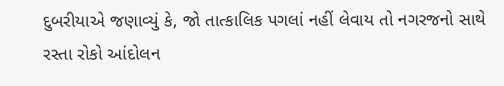દુબરીયાએ જણાવ્યું કે, જો તાત્કાલિક પગલાં નહીં લેવાય તો નગરજનો સાથે રસ્તા રોકો આંદોલન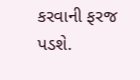કરવાની ફરજ પડશે.